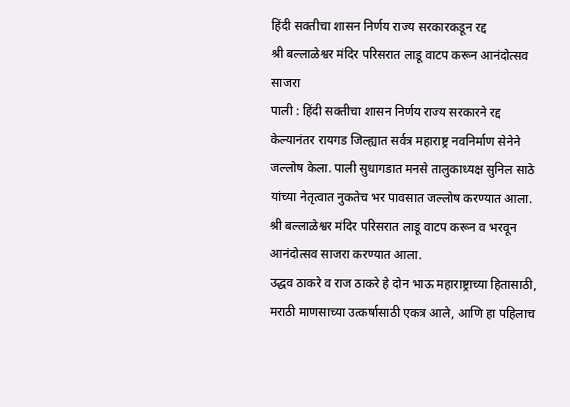हिंदी सक्तीचा शासन निर्णय राज्य सरकारकडून रद्द
श्री बल्लाळेश्वर मंदिर परिसरात लाडू वाटप करून आनंदोत्सव साजरा
पाली : हिंदी सक्तीचा शासन निर्णय राज्य सरकारने रद्द केल्यानंतर रायगड जिल्ह्यात सर्वत्र महाराष्ट्र नवनिर्माण सेनेने जल्लोष केला. पाली सुधागडात मनसे तालुकाध्यक्ष सुनिल साठे यांच्या नेतृत्वात नुकतेच भर पावसात जल्लोष करण्यात आला. श्री बल्लाळेश्वर मंदिर परिसरात लाडू वाटप करून व भरवून आनंदोत्सव साजरा करण्यात आला.
उद्धव ठाकरे व राज ठाकरे हे दोन भाऊ महाराष्ट्राच्या हितासाठी, मराठी माणसाच्या उत्कर्षासाठी एकत्र आले, आणि हा पहिलाच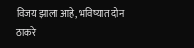विजय झाला आहे, भविष्यात दोन ठाकरे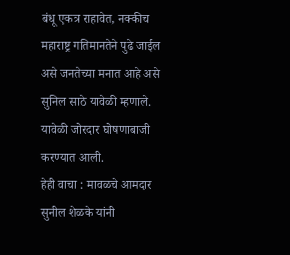बंधू एकत्र राहावेत, नक्कीच महाराष्ट्र गतिमानतेने पुढे जाईल असे जनतेच्या मनात आहे असे सुनिल साठे यावेळी म्हणाले. यावेळी जोरदार घोषणाबाजी करण्यात आली.
हेही वाचा : मावळचे आमदार सुनील शेळके यांनी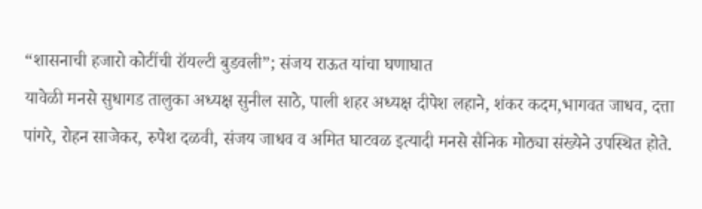“शासनाची हजारो कोटींची रॉयल्टी बुडवली”; संजय राऊत यांचा घणाघात
यावेळी मनसे सुधागड तालुका अध्यक्ष सुनील साठे, पाली शहर अध्यक्ष दीपेश लहाने, शंकर कदम,भागवत जाधव, दत्ता पांगरे, रोहन साजेकर, रुपेश दळवी, संजय जाधव व अमित घाटवळ इत्यादी मनसे सैनिक मोठ्या संख्येने उपस्थित होते.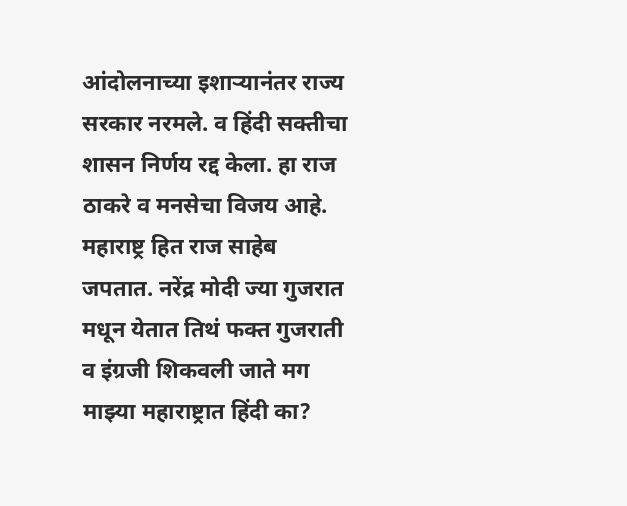आंदोलनाच्या इशाऱ्यानंतर राज्य सरकार नरमले. व हिंदी सक्तीचा शासन निर्णय रद्द केला. हा राज ठाकरे व मनसेचा विजय आहे. महाराष्ट्र हित राज साहेब जपतात. नरेंद्र मोदी ज्या गुजरात मधून येतात तिथं फक्त गुजराती व इंग्रजी शिकवली जाते मग माझ्या महाराष्ट्रात हिंदी का?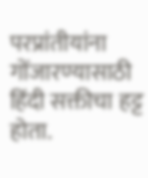परप्रांतीयांना गोंजारण्यासाठी हिंदी सक्तीचा हट्ट होता.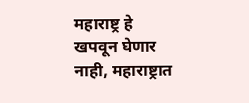महाराष्ट्र हे खपवून घेणार नाही, महाराष्ट्रात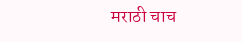मराठी चाच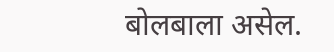बोलबाला असेल.